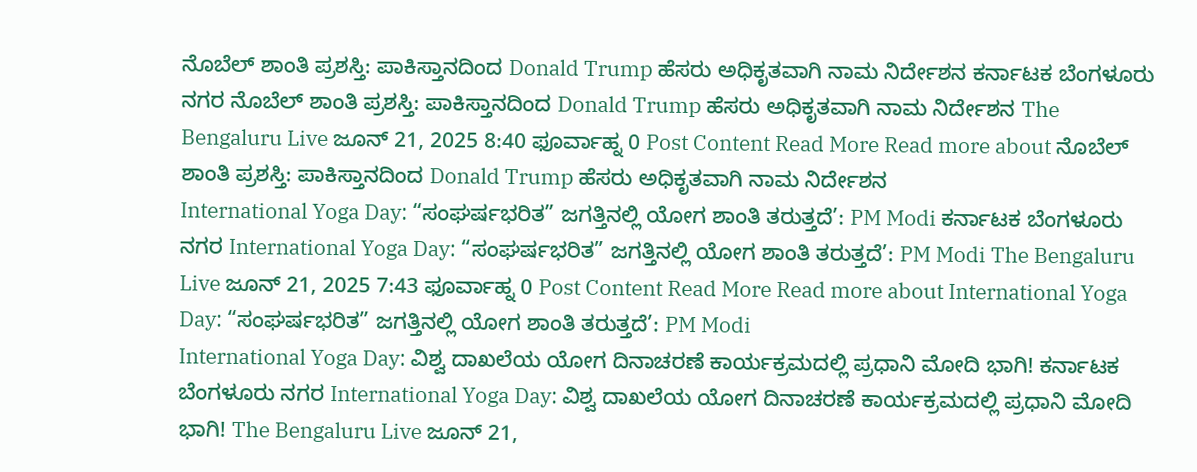ನೊಬೆಲ್ ಶಾಂತಿ ಪ್ರಶಸ್ತಿ: ಪಾಕಿಸ್ತಾನದಿಂದ Donald Trump ಹೆಸರು ಅಧಿಕೃತವಾಗಿ ನಾಮ ನಿರ್ದೇಶನ ಕರ್ನಾಟಕ ಬೆಂಗಳೂರು ನಗರ ನೊಬೆಲ್ ಶಾಂತಿ ಪ್ರಶಸ್ತಿ: ಪಾಕಿಸ್ತಾನದಿಂದ Donald Trump ಹೆಸರು ಅಧಿಕೃತವಾಗಿ ನಾಮ ನಿರ್ದೇಶನ The Bengaluru Live ಜೂನ್ 21, 2025 8:40 ಫೂರ್ವಾಹ್ನ 0 Post Content Read More Read more about ನೊಬೆಲ್ ಶಾಂತಿ ಪ್ರಶಸ್ತಿ: ಪಾಕಿಸ್ತಾನದಿಂದ Donald Trump ಹೆಸರು ಅಧಿಕೃತವಾಗಿ ನಾಮ ನಿರ್ದೇಶನ
International Yoga Day: “ಸಂಘರ್ಷಭರಿತ” ಜಗತ್ತಿನಲ್ಲಿ ಯೋಗ ಶಾಂತಿ ತರುತ್ತದೆ’: PM Modi ಕರ್ನಾಟಕ ಬೆಂಗಳೂರು ನಗರ International Yoga Day: “ಸಂಘರ್ಷಭರಿತ” ಜಗತ್ತಿನಲ್ಲಿ ಯೋಗ ಶಾಂತಿ ತರುತ್ತದೆ’: PM Modi The Bengaluru Live ಜೂನ್ 21, 2025 7:43 ಫೂರ್ವಾಹ್ನ 0 Post Content Read More Read more about International Yoga Day: “ಸಂಘರ್ಷಭರಿತ” ಜಗತ್ತಿನಲ್ಲಿ ಯೋಗ ಶಾಂತಿ ತರುತ್ತದೆ’: PM Modi
International Yoga Day: ವಿಶ್ವ ದಾಖಲೆಯ ಯೋಗ ದಿನಾಚರಣೆ ಕಾರ್ಯಕ್ರಮದಲ್ಲಿ ಪ್ರಧಾನಿ ಮೋದಿ ಭಾಗಿ! ಕರ್ನಾಟಕ ಬೆಂಗಳೂರು ನಗರ International Yoga Day: ವಿಶ್ವ ದಾಖಲೆಯ ಯೋಗ ದಿನಾಚರಣೆ ಕಾರ್ಯಕ್ರಮದಲ್ಲಿ ಪ್ರಧಾನಿ ಮೋದಿ ಭಾಗಿ! The Bengaluru Live ಜೂನ್ 21,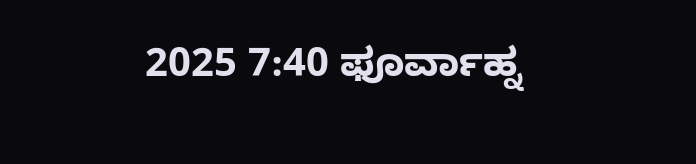2025 7:40 ಫೂರ್ವಾಹ್ನ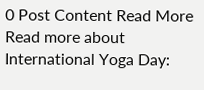0 Post Content Read More Read more about International Yoga Day: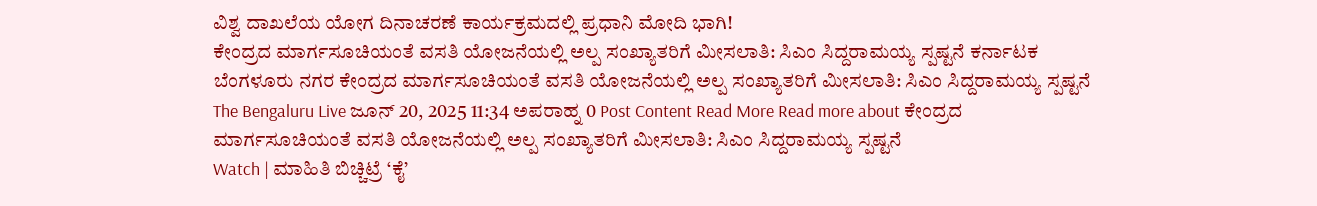ವಿಶ್ವ ದಾಖಲೆಯ ಯೋಗ ದಿನಾಚರಣೆ ಕಾರ್ಯಕ್ರಮದಲ್ಲಿ ಪ್ರಧಾನಿ ಮೋದಿ ಭಾಗಿ!
ಕೇಂದ್ರದ ಮಾರ್ಗಸೂಚಿಯಂತೆ ವಸತಿ ಯೋಜನೆಯಲ್ಲಿ ಅಲ್ಪ ಸಂಖ್ಯಾತರಿಗೆ ಮೀಸಲಾತಿ: ಸಿಎಂ ಸಿದ್ದರಾಮಯ್ಯ ಸ್ಪಷ್ಟನೆ ಕರ್ನಾಟಕ ಬೆಂಗಳೂರು ನಗರ ಕೇಂದ್ರದ ಮಾರ್ಗಸೂಚಿಯಂತೆ ವಸತಿ ಯೋಜನೆಯಲ್ಲಿ ಅಲ್ಪ ಸಂಖ್ಯಾತರಿಗೆ ಮೀಸಲಾತಿ: ಸಿಎಂ ಸಿದ್ದರಾಮಯ್ಯ ಸ್ಪಷ್ಟನೆ The Bengaluru Live ಜೂನ್ 20, 2025 11:34 ಅಪರಾಹ್ನ 0 Post Content Read More Read more about ಕೇಂದ್ರದ ಮಾರ್ಗಸೂಚಿಯಂತೆ ವಸತಿ ಯೋಜನೆಯಲ್ಲಿ ಅಲ್ಪ ಸಂಖ್ಯಾತರಿಗೆ ಮೀಸಲಾತಿ: ಸಿಎಂ ಸಿದ್ದರಾಮಯ್ಯ ಸ್ಪಷ್ಟನೆ
Watch | ಮಾಹಿತಿ ಬಿಚ್ಚಿಟ್ರೆ ‘ಕೈ’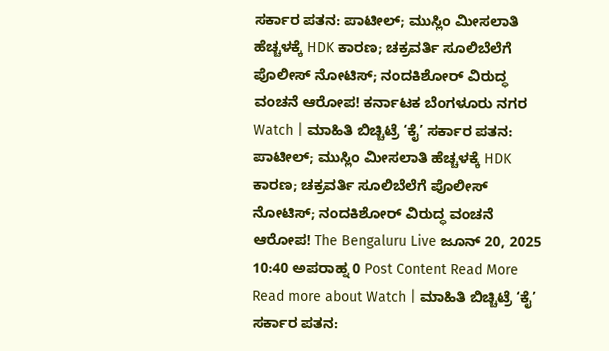ಸರ್ಕಾರ ಪತನ: ಪಾಟೀಲ್; ಮುಸ್ಲಿಂ ಮೀಸಲಾತಿ ಹೆಚ್ಚಳಕ್ಕೆ HDK ಕಾರಣ; ಚಕ್ರವರ್ತಿ ಸೂಲಿಬೆಲೆಗೆ ಪೊಲೀಸ್ ನೋಟಿಸ್; ನಂದಕಿಶೋರ್ ವಿರುದ್ಧ ವಂಚನೆ ಆರೋಪ! ಕರ್ನಾಟಕ ಬೆಂಗಳೂರು ನಗರ Watch | ಮಾಹಿತಿ ಬಿಚ್ಚಿಟ್ರೆ ‘ಕೈ’ ಸರ್ಕಾರ ಪತನ: ಪಾಟೀಲ್; ಮುಸ್ಲಿಂ ಮೀಸಲಾತಿ ಹೆಚ್ಚಳಕ್ಕೆ HDK ಕಾರಣ; ಚಕ್ರವರ್ತಿ ಸೂಲಿಬೆಲೆಗೆ ಪೊಲೀಸ್ ನೋಟಿಸ್; ನಂದಕಿಶೋರ್ ವಿರುದ್ಧ ವಂಚನೆ ಆರೋಪ! The Bengaluru Live ಜೂನ್ 20, 2025 10:40 ಅಪರಾಹ್ನ 0 Post Content Read More Read more about Watch | ಮಾಹಿತಿ ಬಿಚ್ಚಿಟ್ರೆ ‘ಕೈ’ ಸರ್ಕಾರ ಪತನ: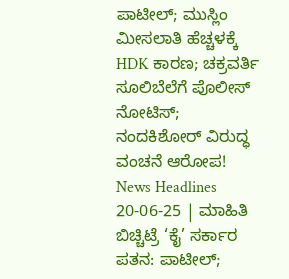ಪಾಟೀಲ್; ಮುಸ್ಲಿಂ ಮೀಸಲಾತಿ ಹೆಚ್ಚಳಕ್ಕೆ HDK ಕಾರಣ; ಚಕ್ರವರ್ತಿ ಸೂಲಿಬೆಲೆಗೆ ಪೊಲೀಸ್ ನೋಟಿಸ್; ನಂದಕಿಶೋರ್ ವಿರುದ್ಧ ವಂಚನೆ ಆರೋಪ!
News Headlines 20-06-25 | ಮಾಹಿತಿ ಬಿಚ್ಚಿಟ್ರೆ ‘ಕೈ’ ಸರ್ಕಾರ ಪತನ: ಪಾಟೀಲ್;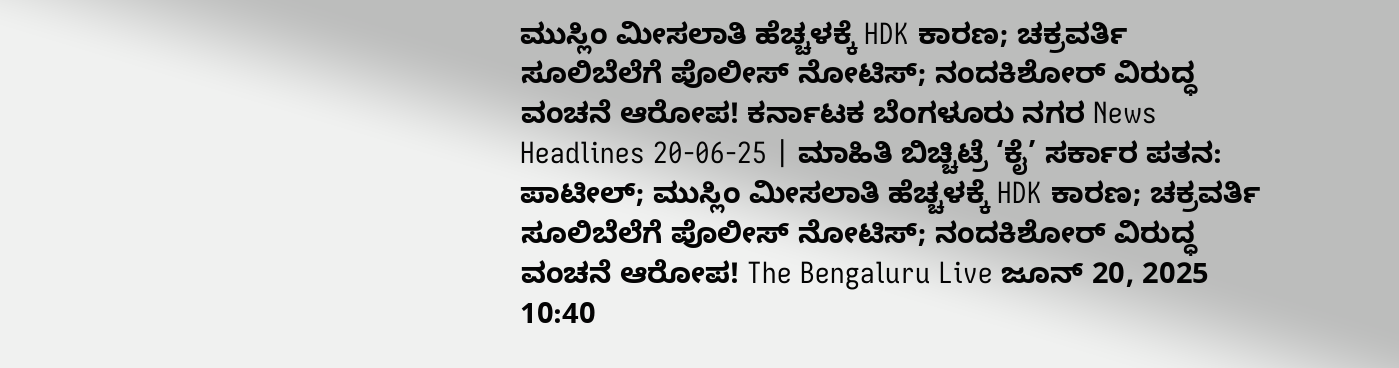ಮುಸ್ಲಿಂ ಮೀಸಲಾತಿ ಹೆಚ್ಚಳಕ್ಕೆ HDK ಕಾರಣ; ಚಕ್ರವರ್ತಿ ಸೂಲಿಬೆಲೆಗೆ ಪೊಲೀಸ್ ನೋಟಿಸ್; ನಂದಕಿಶೋರ್ ವಿರುದ್ಧ ವಂಚನೆ ಆರೋಪ! ಕರ್ನಾಟಕ ಬೆಂಗಳೂರು ನಗರ News Headlines 20-06-25 | ಮಾಹಿತಿ ಬಿಚ್ಚಿಟ್ರೆ ‘ಕೈ’ ಸರ್ಕಾರ ಪತನ: ಪಾಟೀಲ್; ಮುಸ್ಲಿಂ ಮೀಸಲಾತಿ ಹೆಚ್ಚಳಕ್ಕೆ HDK ಕಾರಣ; ಚಕ್ರವರ್ತಿ ಸೂಲಿಬೆಲೆಗೆ ಪೊಲೀಸ್ ನೋಟಿಸ್; ನಂದಕಿಶೋರ್ ವಿರುದ್ಧ ವಂಚನೆ ಆರೋಪ! The Bengaluru Live ಜೂನ್ 20, 2025 10:40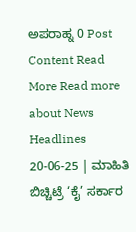ಅಪರಾಹ್ನ 0 Post Content Read More Read more about News Headlines 20-06-25 | ಮಾಹಿತಿ ಬಿಚ್ಚಿಟ್ರೆ ‘ಕೈ’ ಸರ್ಕಾರ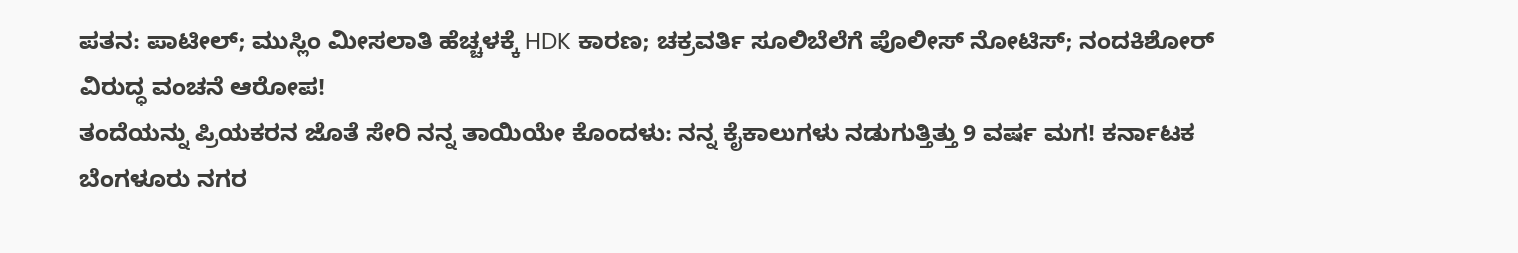ಪತನ: ಪಾಟೀಲ್; ಮುಸ್ಲಿಂ ಮೀಸಲಾತಿ ಹೆಚ್ಚಳಕ್ಕೆ HDK ಕಾರಣ; ಚಕ್ರವರ್ತಿ ಸೂಲಿಬೆಲೆಗೆ ಪೊಲೀಸ್ ನೋಟಿಸ್; ನಂದಕಿಶೋರ್ ವಿರುದ್ಧ ವಂಚನೆ ಆರೋಪ!
ತಂದೆಯನ್ನು ಪ್ರಿಯಕರನ ಜೊತೆ ಸೇರಿ ನನ್ನ ತಾಯಿಯೇ ಕೊಂದಳು: ನನ್ನ ಕೈಕಾಲುಗಳು ನಡುಗುತ್ತಿತ್ತು 9 ವರ್ಷ ಮಗ! ಕರ್ನಾಟಕ ಬೆಂಗಳೂರು ನಗರ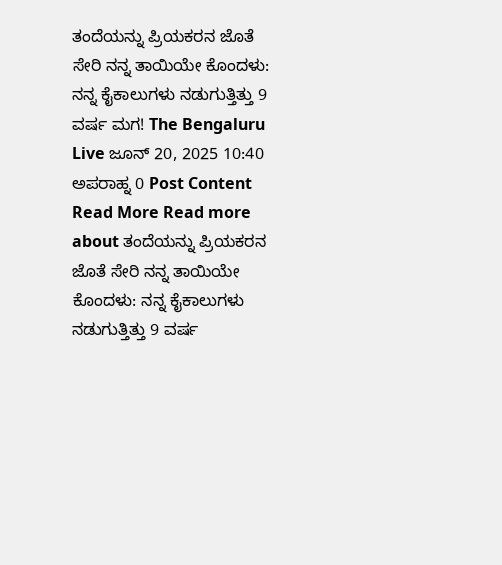ತಂದೆಯನ್ನು ಪ್ರಿಯಕರನ ಜೊತೆ ಸೇರಿ ನನ್ನ ತಾಯಿಯೇ ಕೊಂದಳು: ನನ್ನ ಕೈಕಾಲುಗಳು ನಡುಗುತ್ತಿತ್ತು 9 ವರ್ಷ ಮಗ! The Bengaluru Live ಜೂನ್ 20, 2025 10:40 ಅಪರಾಹ್ನ 0 Post Content Read More Read more about ತಂದೆಯನ್ನು ಪ್ರಿಯಕರನ ಜೊತೆ ಸೇರಿ ನನ್ನ ತಾಯಿಯೇ ಕೊಂದಳು: ನನ್ನ ಕೈಕಾಲುಗಳು ನಡುಗುತ್ತಿತ್ತು 9 ವರ್ಷ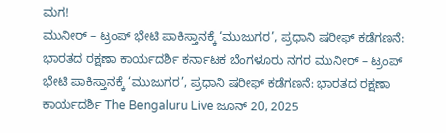ಮಗ!
ಮುನೀರ್ – ಟ್ರಂಪ್ ಭೇಟಿ ಪಾಕಿಸ್ತಾನಕ್ಕೆ ‘ಮುಜುಗರ’, ಪ್ರಧಾನಿ ಷರೀಫ್ ಕಡೆಗಣನೆ: ಭಾರತದ ರಕ್ಷಣಾ ಕಾರ್ಯದರ್ಶಿ ಕರ್ನಾಟಕ ಬೆಂಗಳೂರು ನಗರ ಮುನೀರ್ – ಟ್ರಂಪ್ ಭೇಟಿ ಪಾಕಿಸ್ತಾನಕ್ಕೆ ‘ಮುಜುಗರ’, ಪ್ರಧಾನಿ ಷರೀಫ್ ಕಡೆಗಣನೆ: ಭಾರತದ ರಕ್ಷಣಾ ಕಾರ್ಯದರ್ಶಿ The Bengaluru Live ಜೂನ್ 20, 2025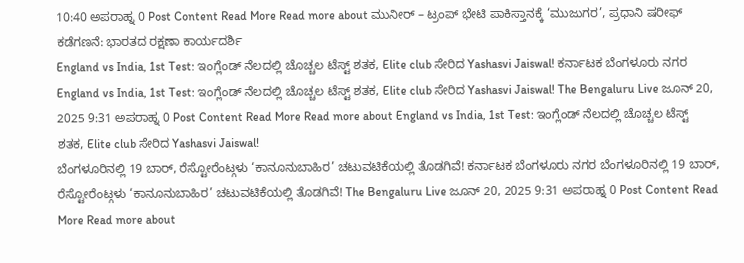10:40 ಅಪರಾಹ್ನ 0 Post Content Read More Read more about ಮುನೀರ್ – ಟ್ರಂಪ್ ಭೇಟಿ ಪಾಕಿಸ್ತಾನಕ್ಕೆ ‘ಮುಜುಗರ’, ಪ್ರಧಾನಿ ಷರೀಫ್ ಕಡೆಗಣನೆ: ಭಾರತದ ರಕ್ಷಣಾ ಕಾರ್ಯದರ್ಶಿ
England vs India, 1st Test: ಇಂಗ್ಲೆಂಡ್ ನೆಲದಲ್ಲಿ ಚೊಚ್ಚಲ ಟೆಸ್ಟ್ ಶತಕ, Elite club ಸೇರಿದ Yashasvi Jaiswal! ಕರ್ನಾಟಕ ಬೆಂಗಳೂರು ನಗರ England vs India, 1st Test: ಇಂಗ್ಲೆಂಡ್ ನೆಲದಲ್ಲಿ ಚೊಚ್ಚಲ ಟೆಸ್ಟ್ ಶತಕ, Elite club ಸೇರಿದ Yashasvi Jaiswal! The Bengaluru Live ಜೂನ್ 20, 2025 9:31 ಅಪರಾಹ್ನ 0 Post Content Read More Read more about England vs India, 1st Test: ಇಂಗ್ಲೆಂಡ್ ನೆಲದಲ್ಲಿ ಚೊಚ್ಚಲ ಟೆಸ್ಟ್ ಶತಕ, Elite club ಸೇರಿದ Yashasvi Jaiswal!
ಬೆಂಗಳೂರಿನಲ್ಲಿ 19 ಬಾರ್, ರೆಸ್ಟೋರೆಂಟ್ಗಳು ‘ಕಾನೂನುಬಾಹಿರ’ ಚಟುವಟಿಕೆಯಲ್ಲಿ ತೊಡಗಿವೆ! ಕರ್ನಾಟಕ ಬೆಂಗಳೂರು ನಗರ ಬೆಂಗಳೂರಿನಲ್ಲಿ 19 ಬಾರ್, ರೆಸ್ಟೋರೆಂಟ್ಗಳು ‘ಕಾನೂನುಬಾಹಿರ’ ಚಟುವಟಿಕೆಯಲ್ಲಿ ತೊಡಗಿವೆ! The Bengaluru Live ಜೂನ್ 20, 2025 9:31 ಅಪರಾಹ್ನ 0 Post Content Read More Read more about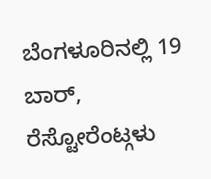ಬೆಂಗಳೂರಿನಲ್ಲಿ 19 ಬಾರ್, ರೆಸ್ಟೋರೆಂಟ್ಗಳು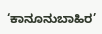‘ಕಾನೂನುಬಾಹಿರ’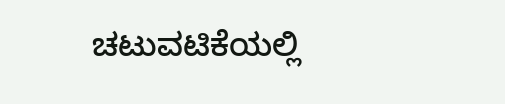ಚಟುವಟಿಕೆಯಲ್ಲಿ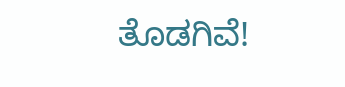ತೊಡಗಿವೆ!